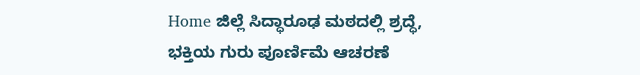Home ಜಿಲ್ಲೆ ಸಿದ್ಧಾರೂಢ ಮಠದಲ್ಲಿ ಶ್ರದ್ಧೆ, ಭಕ್ತಿಯ ಗುರು ಪೂರ್ಣಿಮೆ ಆಚರಣೆ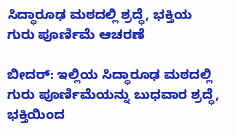ಸಿದ್ಧಾರೂಢ ಮಠದಲ್ಲಿ ಶ್ರದ್ಧೆ, ಭಕ್ತಿಯ ಗುರು ಪೂರ್ಣಿಮೆ ಆಚರಣೆ

ಬೀದರ್: ಇಲ್ಲಿಯ ಸಿದ್ಧಾರೂಢ ಮಠದಲ್ಲಿ ಗುರು ಪೂರ್ಣಿಮೆಯನ್ನು ಬುಧವಾರ ಶ್ರದ್ಧೆ, ಭಕ್ತಿಯಿಂದ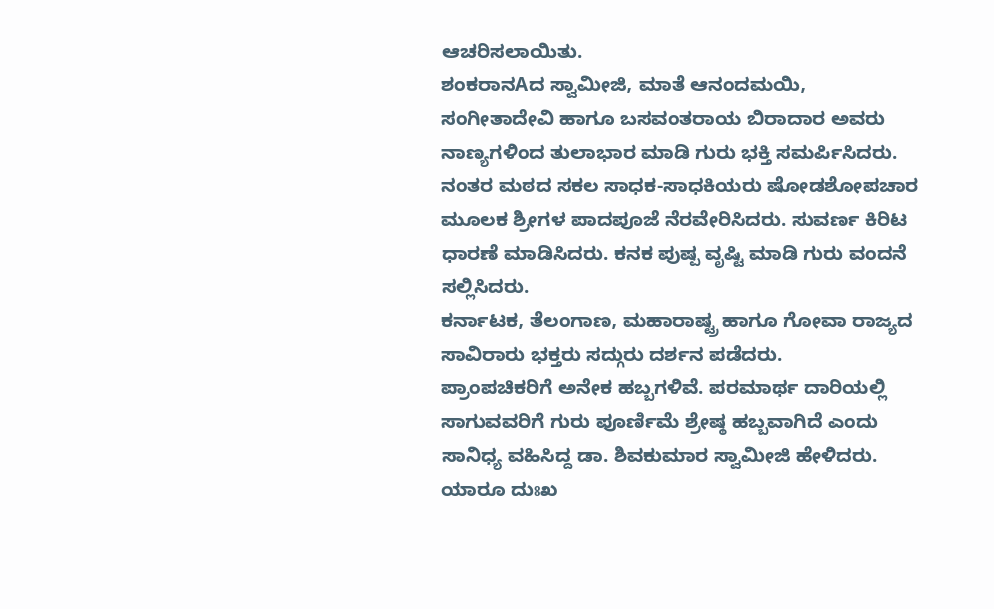ಆಚರಿಸಲಾಯಿತು.
ಶಂಕರಾನAದ ಸ್ವಾಮೀಜಿ, ಮಾತೆ ಆನಂದಮಯಿ, ಸಂಗೀತಾದೇವಿ ಹಾಗೂ ಬಸವಂತರಾಯ ಬಿರಾದಾರ ಅವರು ನಾಣ್ಯಗಳಿಂದ ತುಲಾಭಾರ ಮಾಡಿ ಗುರು ಭಕ್ತಿ ಸಮರ್ಪಿಸಿದರು.
ನಂತರ ಮಠದ ಸಕಲ ಸಾಧಕ-ಸಾಧಕಿಯರು ಷೋಡಶೋಪಚಾರ ಮೂಲಕ ಶ್ರೀಗಳ ಪಾದಪೂಜೆ ನೆರವೇರಿಸಿದರು. ಸುವರ್ಣ ಕಿರಿಟ ಧಾರಣೆ ಮಾಡಿಸಿದರು. ಕನಕ ಪುಷ್ಪ ವೃಷ್ಟಿ ಮಾಡಿ ಗುರು ವಂದನೆ ಸಲ್ಲಿಸಿದರು.
ಕರ್ನಾಟಕ, ತೆಲಂಗಾಣ, ಮಹಾರಾಷ್ಟ್ರ ಹಾಗೂ ಗೋವಾ ರಾಜ್ಯದ ಸಾವಿರಾರು ಭಕ್ತರು ಸದ್ಗುರು ದರ್ಶನ ಪಡೆದರು.
ಪ್ರಾಂಪಚಿಕರಿಗೆ ಅನೇಕ ಹಬ್ಬಗಳಿವೆ. ಪರಮಾರ್ಥ ದಾರಿಯಲ್ಲಿ ಸಾಗುವವರಿಗೆ ಗುರು ಪೂರ್ಣಿಮೆ ಶ್ರೇಷ್ಠ ಹಬ್ಬವಾಗಿದೆ ಎಂದು ಸಾನಿಧ್ಯ ವಹಿಸಿದ್ದ ಡಾ. ಶಿವಕುಮಾರ ಸ್ವಾಮೀಜಿ ಹೇಳಿದರು.
ಯಾರೂ ದುಃಖ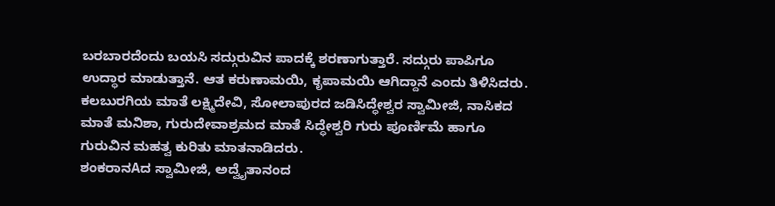ಬರಬಾರದೆಂದು ಬಯಸಿ ಸದ್ಗುರುವಿನ ಪಾದಕ್ಕೆ ಶರಣಾಗುತ್ತಾರೆ. ಸದ್ಗುರು ಪಾಪಿಗೂ ಉದ್ಧಾರ ಮಾಡುತ್ತಾನೆ. ಆತ ಕರುಣಾಮಯಿ, ಕೃಪಾಮಯಿ ಆಗಿದ್ದಾನೆ ಎಂದು ತಿಳಿಸಿದರು.
ಕಲಬುರಗಿಯ ಮಾತೆ ಲಕ್ಷ್ಮಿದೇವಿ, ಸೋಲಾಪುರದ ಜಡಿಸಿದ್ಧೇಶ್ವರ ಸ್ವಾಮೀಜಿ, ನಾಸಿಕದ ಮಾತೆ ಮನಿಶಾ, ಗುರುದೇವಾಶ್ರಮದ ಮಾತೆ ಸಿದ್ಧೇಶ್ವರಿ ಗುರು ಪೂರ್ಣಿಮೆ ಹಾಗೂ ಗುರುವಿನ ಮಹತ್ವ ಕುರಿತು ಮಾತನಾಡಿದರು.
ಶಂಕರಾನAದ ಸ್ವಾಮೀಜಿ, ಅದ್ವೈತಾನಂದ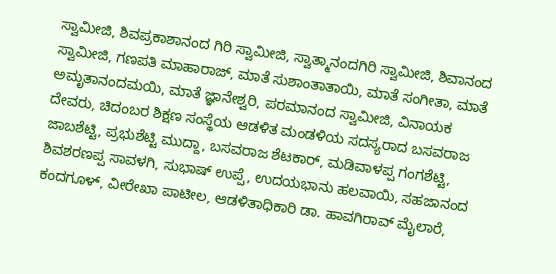ಸ್ವಾಮೀಜಿ, ಶಿವಪ್ರಕಾಶಾನಂದ ಗಿರಿ ಸ್ವಾಮೀಜಿ, ಸ್ವಾತ್ಮಾನಂದಗಿರಿ ಸ್ವಾಮೀಜಿ, ಶಿವಾನಂದ ಸ್ವಾಮೀಜಿ, ಗಣಪತಿ ಮಾಹಾರಾಜ್, ಮಾತೆ ಸುಶಾಂತಾತಾಯಿ, ಮಾತೆ ಸಂಗೀತಾ, ಮಾತೆ ಅಮೃತಾನಂದಮಯಿ, ಮಾತೆ ಜ್ಞಾನೇಶ್ವರಿ, ಪರಮಾನಂದ ಸ್ವಾಮೀಜಿ, ವಿನಾಯಕ ದೇವರು, ಚಿದಂಬರ ಶಿಕ್ಷಣ ಸಂಸ್ಥೆಯ ಆಡಳಿತ ಮಂಡಳಿಯ ಸದಸ್ಯರಾದ ಬಸವರಾಜ ಜಾಬಶೆಟ್ಟಿ, ಪ್ರಭುಶೆಟ್ಟಿ ಮುದ್ದಾ, ಬಸವರಾಜ ಶೆಟಕಾರ್, ಮಡಿವಾಳಪ್ಪ ಗಂಗಶೆಟ್ಟಿ, ಶಿವಶರಣಪ್ಪ ಸಾವಳಗಿ, ಸುಭಾಷ್ ಉಪ್ಪೆ, ಉದಯಭಾನು ಹಲವಾಯಿ, ಸಹಜಾನಂದ ಕಂದಗೂಳ್, ವೀರೇಖಾ ಪಾಟೀಲ, ಆಡಳಿತಾಧಿಕಾರಿ ಡಾ. ಹಾವಗಿರಾವ್ ಮೈಲಾರೆ,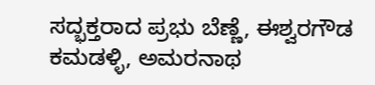ಸದ್ಭಕ್ತರಾದ ಪ್ರಭು ಬೆಣ್ಣೆ, ಈಶ್ವರಗೌಡ ಕಮಡಳ್ಳಿ, ಅಮರನಾಥ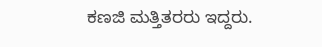ಕಣಜಿ ಮತ್ತಿತರರು ಇದ್ದರು.